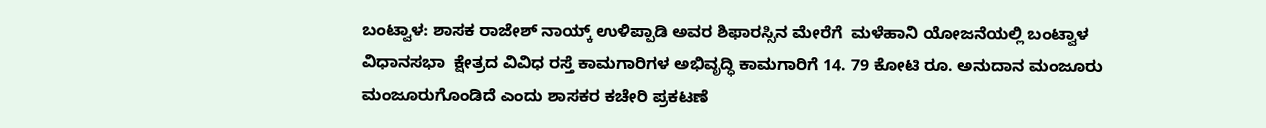ಬಂಟ್ವಾಳ: ಶಾಸಕ ರಾಜೇಶ್ ನಾಯ್ಕ್ ಉಳಿಪ್ಪಾಡಿ ಅವರ ಶಿಫಾರಸ್ಸಿನ ಮೇರೆಗೆ  ಮಳೆಹಾನಿ ಯೋಜನೆಯಲ್ಲಿ ಬಂಟ್ವಾಳ ವಿಧಾನಸಭಾ  ಕ್ಷೇತ್ರದ ವಿವಿಧ ರಸ್ತೆ ಕಾಮಗಾರಿಗಳ ಅಭಿವೃದ್ಧಿ ಕಾಮಗಾರಿಗೆ 14. 79 ಕೋಟಿ ರೂ. ಅನುದಾನ ಮಂಜೂರು ಮಂಜೂರುಗೊಂಡಿದೆ ಎಂದು ಶಾಸಕರ ಕಚೇರಿ ಪ್ರಕಟಣೆ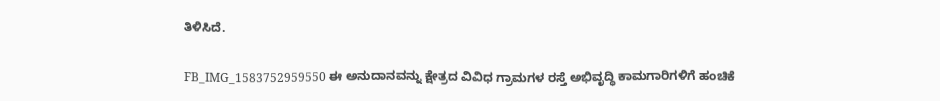ತಿಳಿಸಿದೆ.

FB_IMG_1583752959550 ಈ ಅನುದಾನವನ್ನು ಕ್ಷೇತ್ರದ ವಿವಿಧ ಗ್ರಾಮಗಳ ರಸ್ತೆ ಅಭಿವೃದ್ಧಿ ಕಾಮಗಾರಿಗಳಿಗೆ ಹಂಚಿಕೆ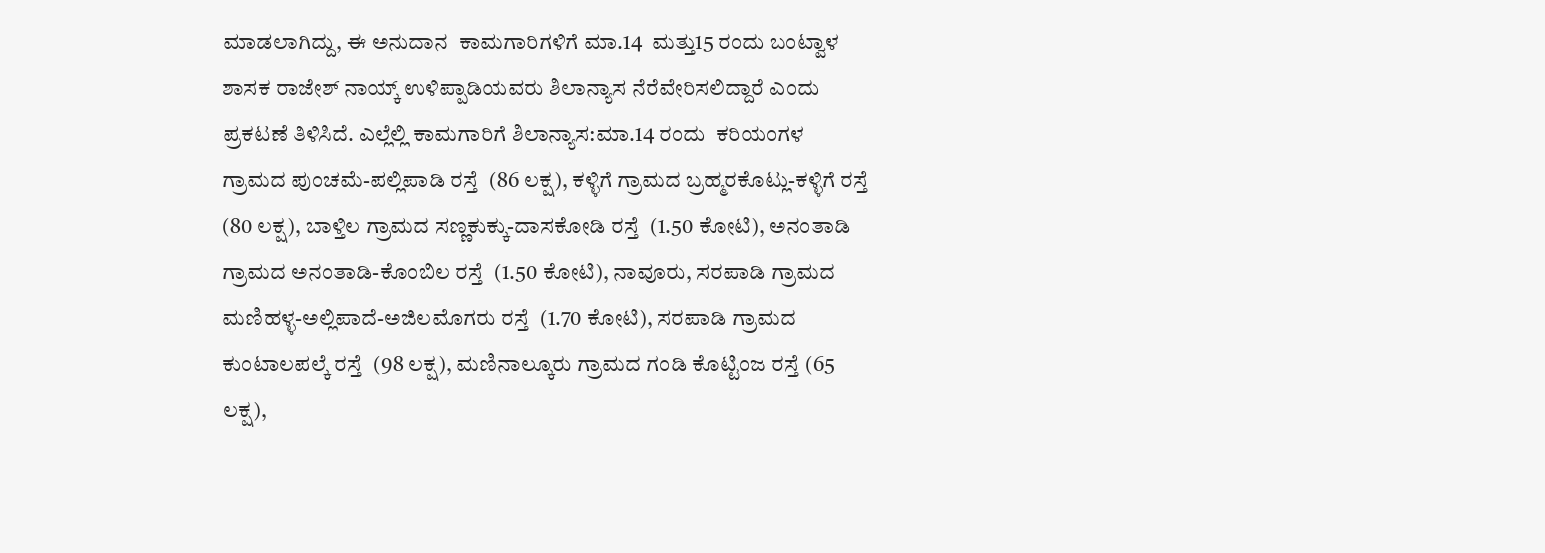ಮಾಡಲಾಗಿದ್ದು, ಈ ಅನುದಾನ  ಕಾಮಗಾರಿಗಳಿಗೆ ಮಾ.14  ಮತ್ತು15 ರಂದು ಬಂಟ್ವಾಳ ಶಾಸಕ ರಾಜೇಶ್ ನಾಯ್ಕ್ ಉಳಿಪ್ಪಾಡಿಯವರು ಶಿಲಾನ್ಯಾಸ ನೆರೆವೇರಿಸಲಿದ್ದಾರೆ ಎಂದು ಪ್ರಕಟಣೆ ತಿಳಿಸಿದೆ. ಎಲ್ಲೆಲ್ಲಿ ಕಾಮಗಾರಿಗೆ ಶಿಲಾನ್ಯಾಸ:ಮಾ.14 ರಂದು  ಕರಿಯಂಗಳ ಗ್ರಾಮದ ಪುಂಚಮೆ-ಪಲ್ಲಿಪಾಡಿ ರಸ್ತೆ  (86 ಲಕ್ಷ), ಕಳ್ಳಿಗೆ ಗ್ರಾಮದ ಬ್ರಹ್ಮರಕೊಟ್ಲು-ಕಳ್ಳಿಗೆ ರಸ್ತೆ  (80 ಲಕ್ಷ), ಬಾಳ್ತಿಲ ಗ್ರಾಮದ ಸಣ್ಣಕುಕ್ಕು-ದಾಸಕೋಡಿ ರಸ್ತೆ  (1.50 ಕೋಟಿ), ಅನಂತಾಡಿ ಗ್ರಾಮದ ಅನಂತಾಡಿ-ಕೊಂಬಿಲ ರಸ್ತೆ  (1.50 ಕೋಟಿ), ನಾವೂರು, ಸರಪಾಡಿ ಗ್ರಾಮದ ಮಣಿಹಳ್ಳ-ಅಲ್ಲಿಪಾದೆ-ಅಜಿಲಮೊಗರು ರಸ್ತೆ  (1.70 ಕೋಟಿ), ಸರಪಾಡಿ ಗ್ರಾಮದ ಕುಂಟಾಲಪಲ್ಕೆ ರಸ್ತೆ  (98 ಲಕ್ಷ), ಮಣಿನಾಲ್ಕೂರು ಗ್ರಾಮದ ಗಂಡಿ ಕೊಟ್ಟಿಂಜ ರಸ್ತೆ (65 ಲಕ್ಷ),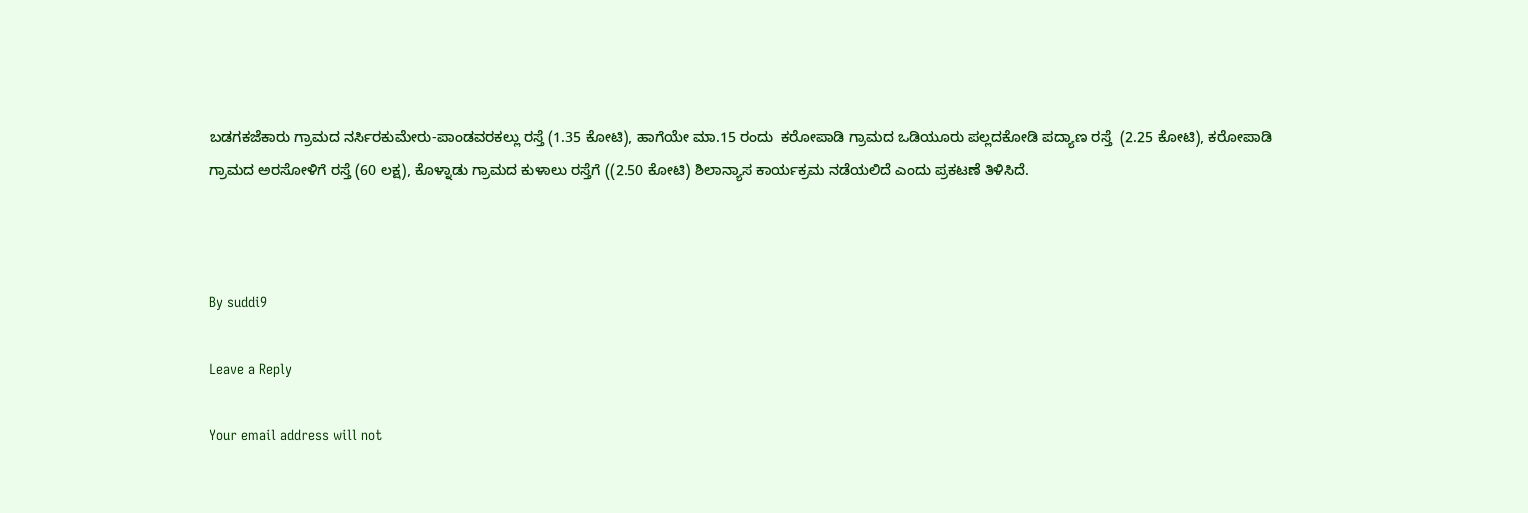ಬಡಗಕಜೆಕಾರು ಗ್ರಾಮದ ನರ್ಸಿರಕುಮೇರು-ಪಾಂಡವರಕಲ್ಲು ರಸ್ತೆ (1.35 ಕೋಟಿ), ಹಾಗೆಯೇ ಮಾ.15 ರಂದು  ಕರೋಪಾಡಿ ಗ್ರಾಮದ ಒಡಿಯೂರು ಪಲ್ಲದಕೋಡಿ ಪದ್ಯಾಣ ರಸ್ತೆ  (2.25 ಕೋಟಿ), ಕರೋಪಾಡಿ ಗ್ರಾಮದ ಅರಸೋಳಿಗೆ ರಸ್ತೆ (60 ಲಕ್ಷ), ಕೊಳ್ನಾಡು ಗ್ರಾಮದ ಕುಳಾಲು ರಸ್ತೆಗೆ ((2.50 ಕೋಟಿ) ಶಿಲಾನ್ಯಾಸ ಕಾರ್ಯಕ್ರಮ ನಡೆಯಲಿದೆ ಎಂದು ಪ್ರಕಟಣೆ ತಿಳಿಸಿದೆ.



By suddi9

Leave a Reply

Your email address will not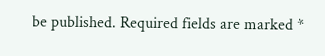be published. Required fields are marked *